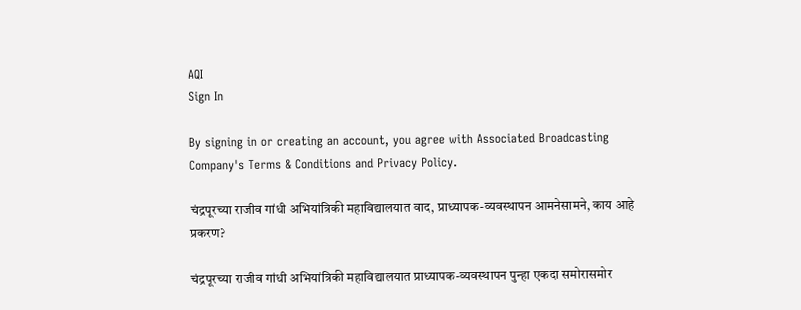AQI
Sign In

By signing in or creating an account, you agree with Associated Broadcasting Company's Terms & Conditions and Privacy Policy.

चंद्रपूरच्या राजीव गांधी अभियांत्रिकी महाविद्यालयात वाद, प्राध्यापक-व्यवस्थापन आमनेसामने, काय आहे प्रकरण?

चंद्रपूरच्या राजीव गांधी अभियांत्रिकी महाविद्यालयात प्राध्यापक-व्यवस्थापन पुन्हा एकदा समोरासमोर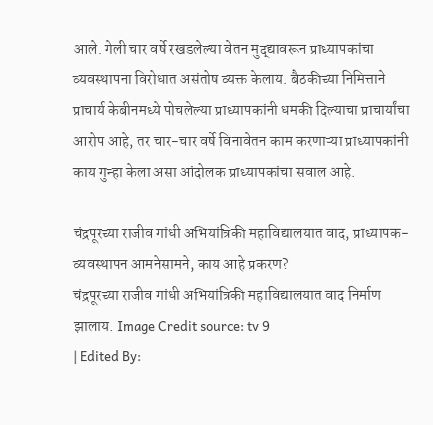आले. गेली चार वर्षे रखडलेल्या वेतन मुद्द्यावरून प्राध्यापकांचा व्यवस्थापना विरोधात असंतोष व्यक्त केलाय. बैठकीच्या निमित्ताने प्राचार्य केबीनमध्ये पोचलेल्या प्राध्यापकांनी धमकी दिल्याचा प्राचार्यांचा आरोप आहे, तर चार-चार वर्षे विनावेतन काम करणाऱ्या प्राध्यापकांनी काय गुन्हा केला असा आंदोलक प्राध्यापकांचा सवाल आहे.

चंद्रपूरच्या राजीव गांधी अभियांत्रिकी महाविद्यालयात वाद, प्राध्यापक-व्यवस्थापन आमनेसामने, काय आहे प्रकरण?
चंद्रपूरच्या राजीव गांधी अभियांत्रिकी महाविद्यालयात वाद निर्माण झालाय. Image Credit source: tv 9
| Edited By: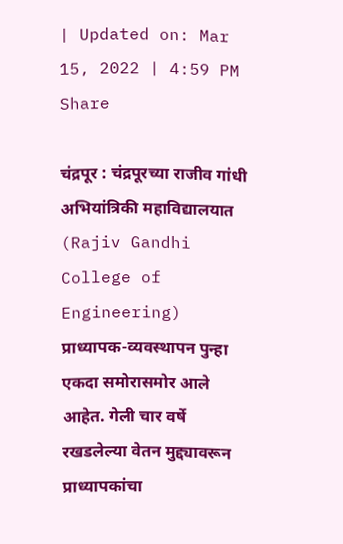| Updated on: Mar 15, 2022 | 4:59 PM
Share

चंद्रपूर : चंद्रपूरच्या राजीव गांधी अभियांत्रिकी महाविद्यालयात (Rajiv Gandhi College of Engineering) प्राध्यापक-व्यवस्थापन पुन्हा एकदा समोरासमोर आले आहेत. गेली चार वर्षे रखडलेल्या वेतन मुद्द्यावरून प्राध्यापकांचा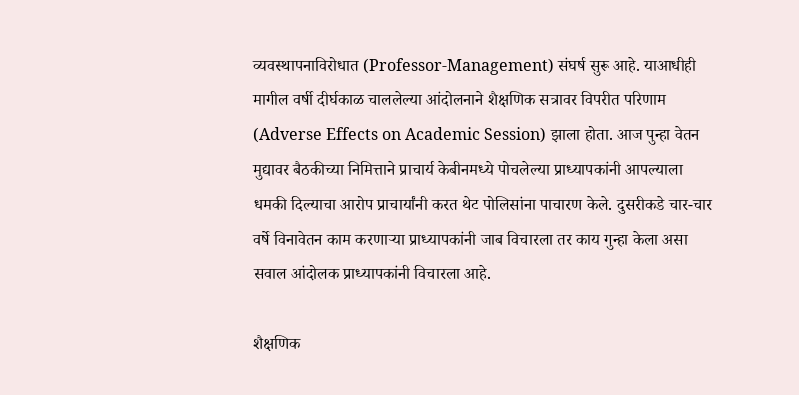व्यवस्थापनाविरोधात (Professor-Management) संघर्ष सुरू आहे. याआधीही मागील वर्षी दीर्घकाळ चाललेल्या आंदोलनाने शैक्षणिक सत्रावर विपरीत परिणाम (Adverse Effects on Academic Session) झाला होता. आज पुन्हा वेतन मुद्यावर बैठकीच्या निमित्ताने प्राचार्य केबीनमध्ये पोचलेल्या प्राध्यापकांनी आपल्याला धमकी दिल्याचा आरोप प्राचार्यांनी करत थेट पोलिसांना पाचारण केले. दुसरीकडे चार-चार वर्षे विनावेतन काम करणाऱ्या प्राध्यापकांनी जाब विचारला तर काय गुन्हा केला असा सवाल आंदोलक प्राध्यापकांनी विचारला आहे.

शैक्षणिक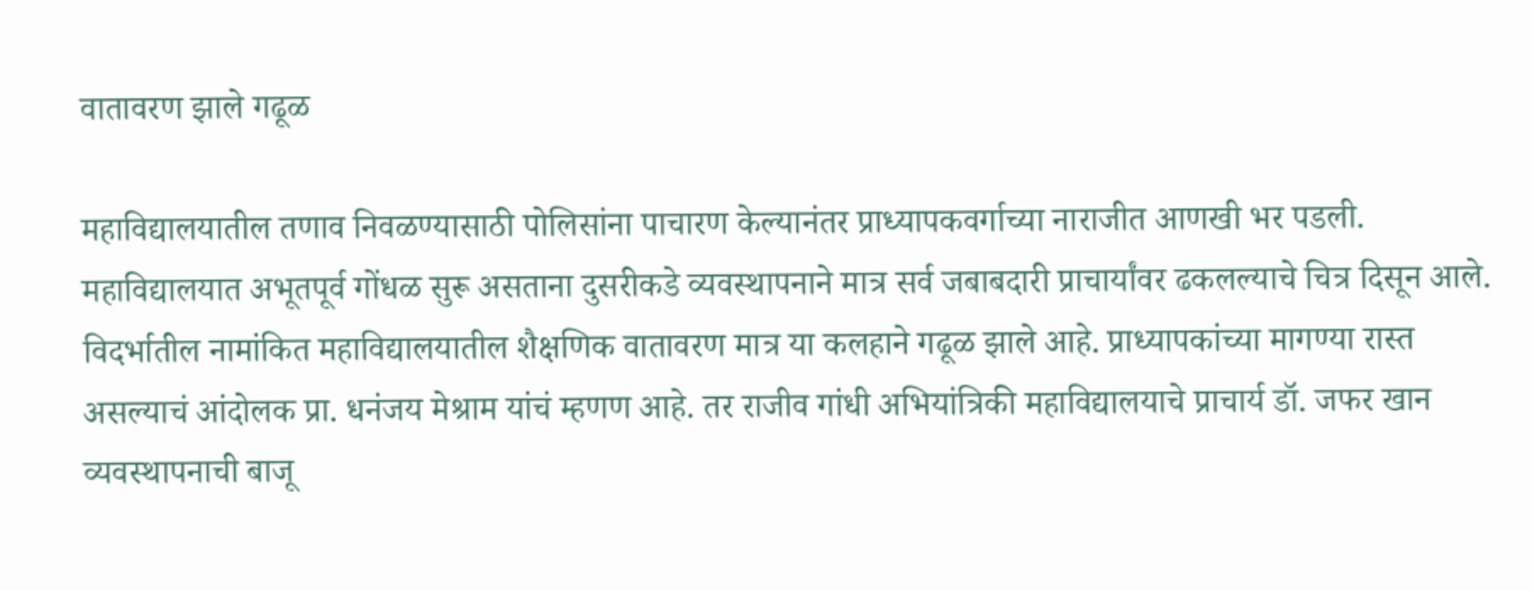वातावरण झाले गढूळ

महाविद्यालयातील तणाव निवळण्यासाठी पोलिसांना पाचारण केल्यानंतर प्राध्यापकवर्गाच्या नाराजीत आणखी भर पडली. महाविद्यालयात अभूतपूर्व गोंधळ सुरू असताना दुसरीकडे व्यवस्थापनाने मात्र सर्व जबाबदारी प्राचार्यांवर ढकलल्याचे चित्र दिसून आले. विदर्भातील नामांकित महाविद्यालयातील शैक्षणिक वातावरण मात्र या कलहाने गढूळ झाले आहे. प्राध्यापकांच्या मागण्या रास्त असल्याचं आंदोलक प्रा. धनंजय मेश्राम यांचं म्हणण आहे. तर राजीव गांधी अभियांत्रिकी महाविद्यालयाचे प्राचार्य डॉ. जफर खान व्यवस्थापनाची बाजू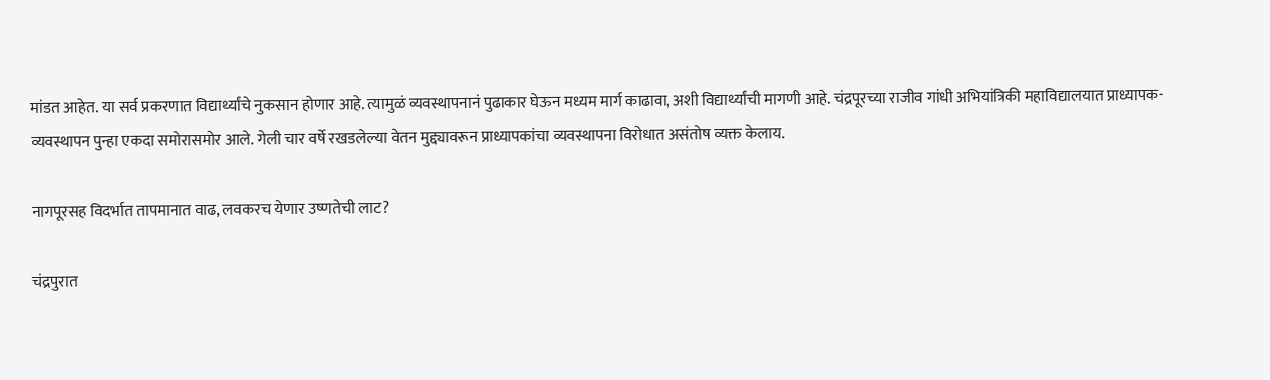मांडत आहेत. या सर्व प्रकरणात विद्यार्थ्यांचे नुकसान होणार आहे. त्यामुळं व्यवस्थापनानं पुढाकार घेऊन मध्यम मार्ग काढावा, अशी विद्यार्थ्यांची मागणी आहे. चंद्रपूरच्या राजीव गांधी अभियांत्रिकी महाविद्यालयात प्राध्यापक-व्यवस्थापन पुन्हा एकदा समोरासमोर आले. गेली चार वर्षे रखडलेल्या वेतन मुद्द्यावरून प्राध्यापकांचा व्यवस्थापना विरोधात असंतोष व्यक्त केलाय.

नागपूरसह विदर्भात तापमानात वाढ, लवकरच येणार उष्णतेची लाट?

चंद्रपुरात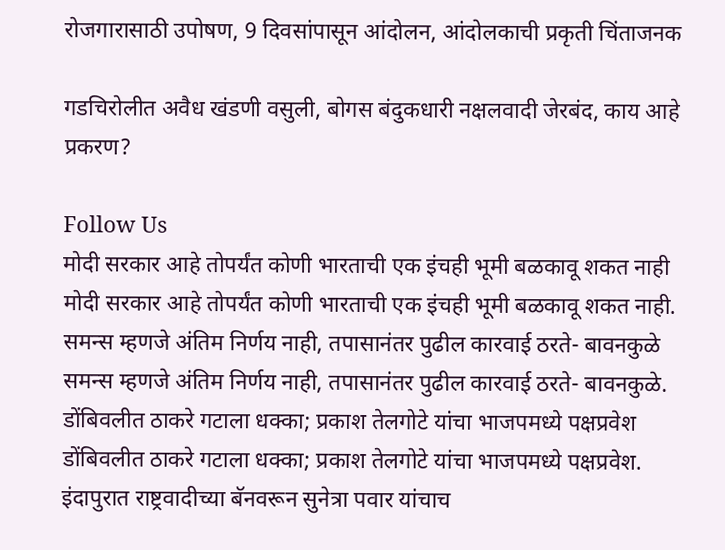रोजगारासाठी उपोषण, 9 दिवसांपासून आंदोलन, आंदोलकाची प्रकृती चिंताजनक

गडचिरोलीत अवैध खंडणी वसुली, बोगस बंदुकधारी नक्षलवादी जेरबंद, काय आहे प्रकरण?

Follow Us
मोदी सरकार आहे तोपर्यंत कोणी भारताची एक इंचही भूमी बळकावू शकत नाही
मोदी सरकार आहे तोपर्यंत कोणी भारताची एक इंचही भूमी बळकावू शकत नाही.
समन्स म्हणजे अंतिम निर्णय नाही, तपासानंतर पुढील कारवाई ठरते- बावनकुळे
समन्स म्हणजे अंतिम निर्णय नाही, तपासानंतर पुढील कारवाई ठरते- बावनकुळे.
डोंबिवलीत ठाकरे गटाला धक्का; प्रकाश तेलगोटे यांचा भाजपमध्ये पक्षप्रवेश
डोंबिवलीत ठाकरे गटाला धक्का; प्रकाश तेलगोटे यांचा भाजपमध्ये पक्षप्रवेश.
इंदापुरात राष्ट्रवादीच्या बॅनवरून सुनेत्रा पवार यांचाच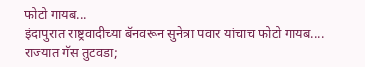फोटो गायब...
इंदापुरात राष्ट्रवादीच्या बॅनवरून सुनेत्रा पवार यांचाच फोटो गायब....
राज्यात गॅस तुटवडा;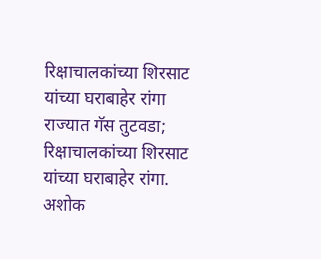रिक्षाचालकांच्या शिरसाट यांच्या घराबाहेर रांगा
राज्यात गॅस तुटवडा; रिक्षाचालकांच्या शिरसाट यांच्या घराबाहेर रांगा.
अशोक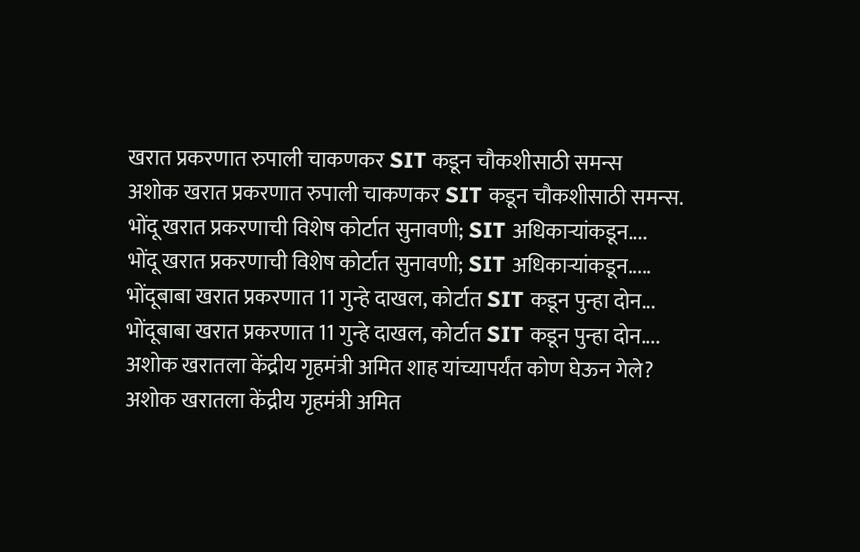खरात प्रकरणात रुपाली चाकणकर SIT कडून चौकशीसाठी समन्स
अशोक खरात प्रकरणात रुपाली चाकणकर SIT कडून चौकशीसाठी समन्स.
भोंदू खरात प्रकरणाची विशेष कोर्टात सुनावणी; SIT अधिकाऱ्यांकडून....
भोंदू खरात प्रकरणाची विशेष कोर्टात सुनावणी; SIT अधिकाऱ्यांकडून.....
भोंदूबाबा खरात प्रकरणात 11 गुन्हे दाखल, कोर्टात SIT कडून पुन्हा दोन...
भोंदूबाबा खरात प्रकरणात 11 गुन्हे दाखल, कोर्टात SIT कडून पुन्हा दोन....
अशोक खरातला केंद्रीय गृहमंत्री अमित शाह यांच्यापर्यंत कोण घेऊन गेले?
अशोक खरातला केंद्रीय गृहमंत्री अमित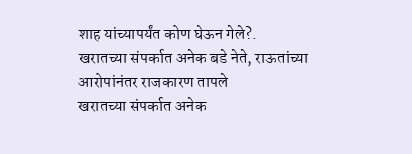शाह यांच्यापर्यंत कोण घेऊन गेले?.
खरातच्या संपर्कात अनेक बडे नेते, राऊतांच्या आरोपांनंतर राजकारण तापले
खरातच्या संपर्कात अनेक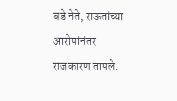बडे नेते, राऊतांच्या आरोपांनंतर राजकारण तापले.